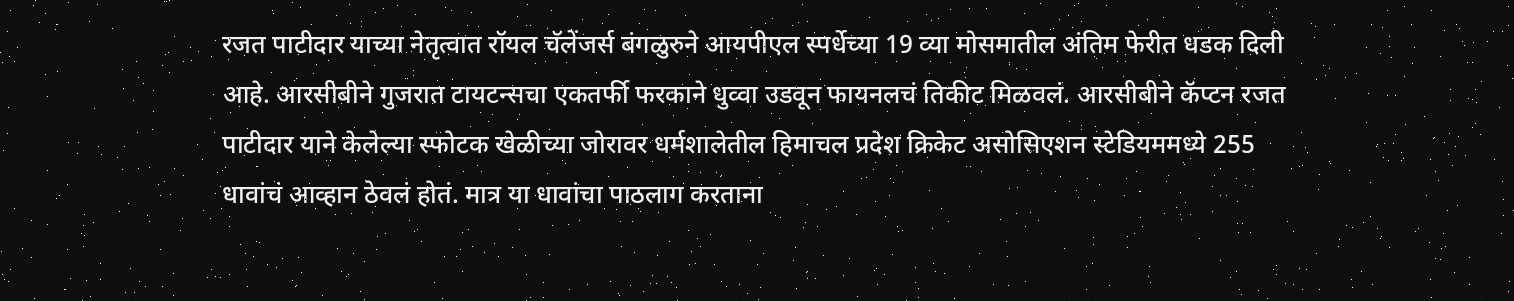रजत पाटीदार याच्या नेतृत्वात रॉयल चॅलेंजर्स बंगळुरुने आयपीएल स्पर्धेच्या 19 व्या मोसमातील अंतिम फेरीत धडक दिली आहे. आरसीबीने गुजरात टायटन्सचा एकतर्फी फरकाने धुव्वा उडवून फायनलचं तिकीट मिळवलं. आरसीबीने कॅप्टन रजत पाटीदार याने केलेल्या स्फोटक खेळीच्या जोरावर धर्मशालेतील हिमाचल प्रदेश क्रिकेट असोसिएशन स्टेडियममध्ये 255 धावांचं आव्हान ठेवलं होतं. मात्र या धावांचा पाठलाग करताना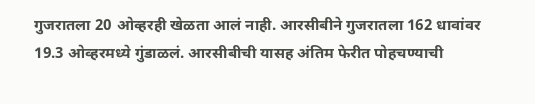गुजरातला 20 ओव्हरही खेळता आलं नाही. आरसीबीने गुजरातला 162 धावांवर 19.3 ओव्हरमध्ये गुंडाळलं. आरसीबीची यासह अंतिम फेरीत पोहचण्याची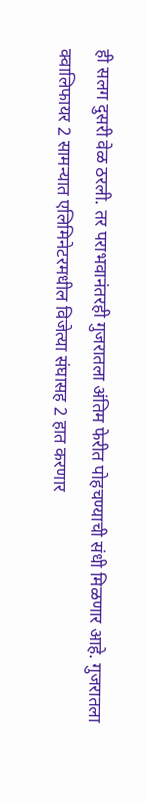ही सलग दुसरी वेळ ठरली. तर पराभवानंतरही गुजरातला अंतिम फेरीत पोहचण्याची संधी मिळणार आहे. गुजरातला क्वालिफायर 2 सामन्यात एलिमिनेटरमधील विजेत्या संघासह 2 हात करणार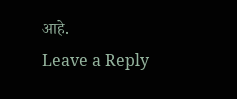आहे.
Leave a Reply